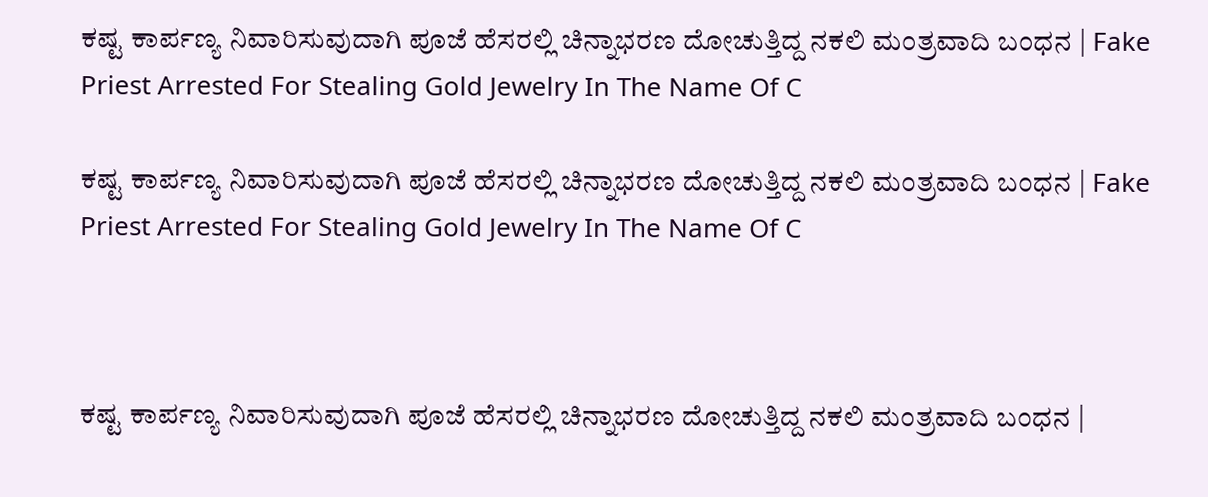ಕಷ್ಟ ಕಾರ್ಪಣ್ಯ ನಿವಾರಿಸುವುದಾಗಿ ಪೂಜೆ ಹೆಸರಲ್ಲಿ ಚಿನ್ನಾಭರಣ ದೋಚುತ್ತಿದ್ದ ನಕಲಿ ಮಂತ್ರವಾದಿ ಬಂಧನ | Fake Priest Arrested For Stealing Gold Jewelry In The Name Of C

ಕಷ್ಟ ಕಾರ್ಪಣ್ಯ ನಿವಾರಿಸುವುದಾಗಿ ಪೂಜೆ ಹೆಸರಲ್ಲಿ ಚಿನ್ನಾಭರಣ ದೋಚುತ್ತಿದ್ದ ನಕಲಿ ಮಂತ್ರವಾದಿ ಬಂಧನ | Fake Priest Arrested For Stealing Gold Jewelry In The Name Of C



ಕಷ್ಟ ಕಾರ್ಪಣ್ಯ ನಿವಾರಿಸುವುದಾಗಿ ಪೂಜೆ ಹೆಸರಲ್ಲಿ ಚಿನ್ನಾಭರಣ ದೋಚುತ್ತಿದ್ದ ನಕಲಿ ಮಂತ್ರವಾದಿ ಬಂಧನ |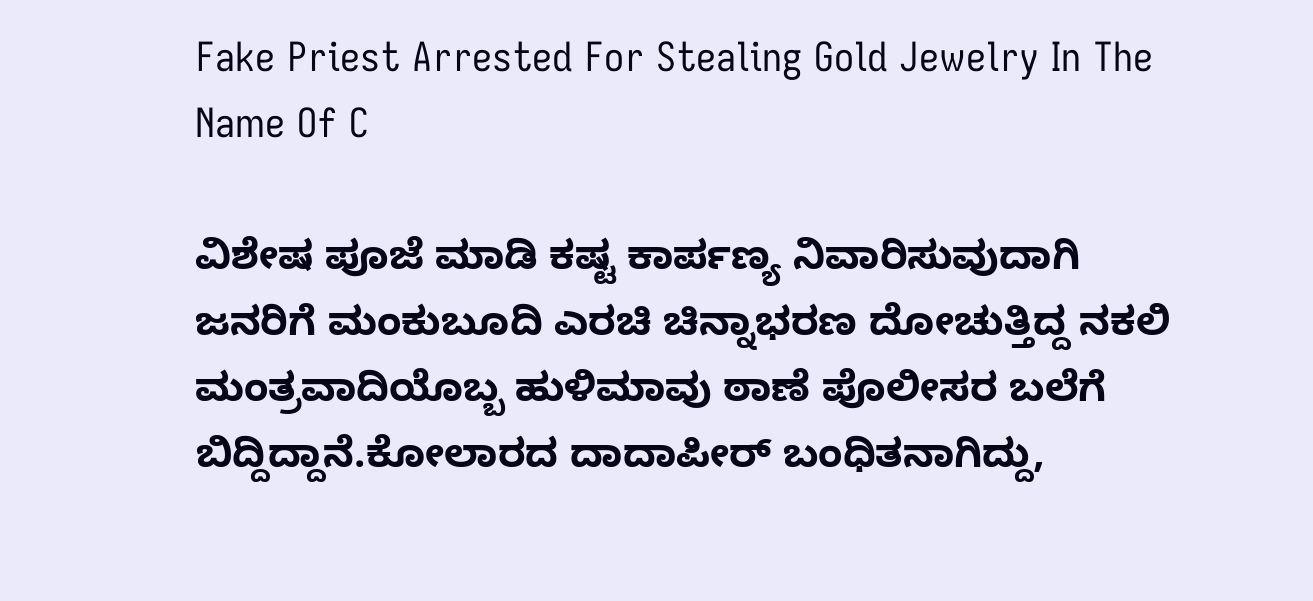Fake Priest Arrested For Stealing Gold Jewelry In The Name Of C

ವಿಶೇಷ ಪೂಜೆ ಮಾಡಿ ಕಷ್ಟ ಕಾರ್ಪಣ್ಯ ನಿವಾರಿಸುವುದಾಗಿ ಜನರಿಗೆ ಮಂಕುಬೂದಿ ಎರಚಿ ಚಿನ್ನಾಭರಣ ದೋಚುತ್ತಿದ್ದ ನಕಲಿ ಮಂತ್ರವಾದಿಯೊಬ್ಬ ಹುಳಿಮಾವು ಠಾಣೆ ಪೊಲೀಸರ ಬಲೆಗೆ ಬಿದ್ದಿದ್ದಾನೆ.ಕೋಲಾರದ ದಾದಾಪೀರ್ ಬಂಧಿತನಾಗಿದ್ದು,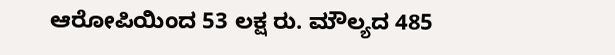ಆರೋಪಿಯಿಂದ 53 ಲಕ್ಷ ರು. ಮೌಲ್ಯದ 485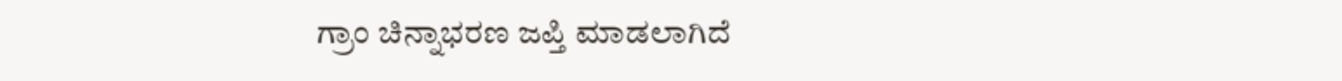ಗ್ರಾಂ ಚಿನ್ನಾಭರಣ ಜಪ್ತಿ ಮಾಡಲಾಗಿದೆ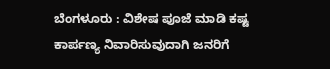ಬೆಂಗಳೂರು : ವಿಶೇಷ ಪೂಜೆ ಮಾಡಿ ಕಷ್ಟ ಕಾರ್ಪಣ್ಯ ನಿವಾರಿಸುವುದಾಗಿ ಜನರಿಗೆ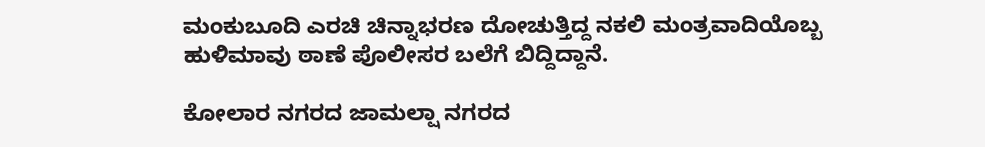ಮಂಕುಬೂದಿ ಎರಚಿ ಚಿನ್ನಾಭರಣ ದೋಚುತ್ತಿದ್ದ ನಕಲಿ ಮಂತ್ರವಾದಿಯೊಬ್ಬ ಹುಳಿಮಾವು ಠಾಣೆ ಪೊಲೀಸರ ಬಲೆಗೆ ಬಿದ್ದಿದ್ದಾನೆ.

ಕೋಲಾರ ನಗರದ ಜಾಮಲ್ಷಾ ನಗರದ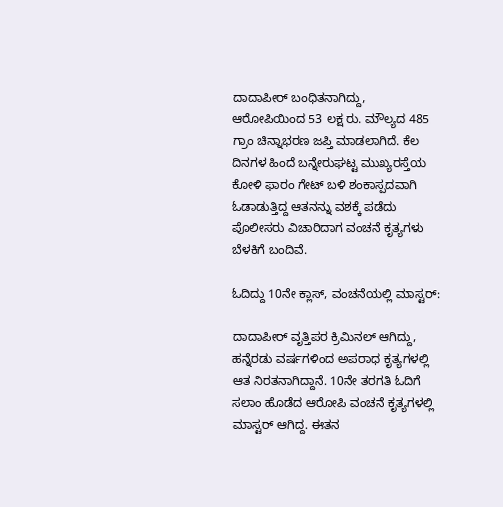ದಾದಾಪೀರ್ ಬಂಧಿತನಾಗಿದ್ದು, ಆರೋಪಿಯಿಂದ 53 ಲಕ್ಷ ರು. ಮೌಲ್ಯದ 485 ಗ್ರಾಂ ಚಿನ್ನಾಭರಣ ಜಪ್ತಿ ಮಾಡಲಾಗಿದೆ. ಕೆಲ ದಿನಗಳ ಹಿಂದೆ ಬನ್ನೇರುಘಟ್ಟ ಮುಖ್ಯರಸ್ತೆಯ ಕೋಳಿ ಫಾರಂ ಗೇಟ್ ಬಳಿ ಶಂಕಾಸ್ಪದವಾಗಿ ಓಡಾಡುತ್ತಿದ್ದ ಆತನನ್ನು ವಶಕ್ಕೆ ಪಡೆದು ಪೊಲೀಸರು ವಿಚಾರಿದಾಗ ವಂಚನೆ ಕೃತ್ಯಗಳು ಬೆಳಕಿಗೆ ಬಂದಿವೆ.

ಓದಿದ್ದು 10ನೇ ಕ್ಲಾಸ್‌, ವಂಚನೆಯಲ್ಲಿ ಮಾಸ್ಟರ್:

ದಾದಾಪೀರ್ ವೃತ್ತಿಪರ ಕ್ರಿಮಿನಲ್‌ ಆಗಿದ್ದು, ಹನ್ನೆರಡು ವರ್ಷಗಳಿಂದ ಅಪರಾಧ ಕೃತ್ಯಗಳಲ್ಲಿ ಆತ ನಿರತನಾಗಿದ್ದಾನೆ. 10ನೇ ತರಗತಿ ಓದಿಗೆ ಸಲಾಂ ಹೊಡೆದ ಆರೋಪಿ ವಂಚನೆ ಕೃತ್ಯಗಳಲ್ಲಿ ಮಾಸ್ಟರ್‌ ಆಗಿದ್ದ. ಈತನ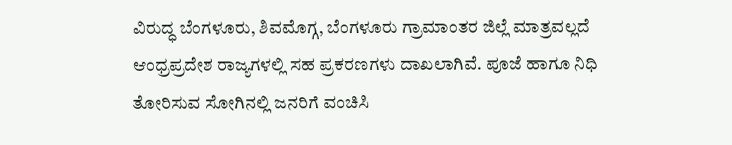ವಿರುದ್ಧ ಬೆಂಗಳೂರು, ಶಿವಮೊಗ್ಗ, ಬೆಂಗಳೂರು ಗ್ರಾಮಾಂತರ ಜಿಲ್ಲೆ ಮಾತ್ರವಲ್ಲದೆ ಆಂಧ್ರಪ್ರದೇಶ ರಾಜ್ಯಗಳಲ್ಲಿ ಸಹ ಪ್ರಕರಣಗಳು ದಾಖಲಾಗಿವೆ. ಪೂಜೆ ಹಾಗೂ ನಿಧಿ ತೋರಿಸುವ ಸೋಗಿನಲ್ಲಿ ಜನರಿಗೆ ವಂಚಿಸಿ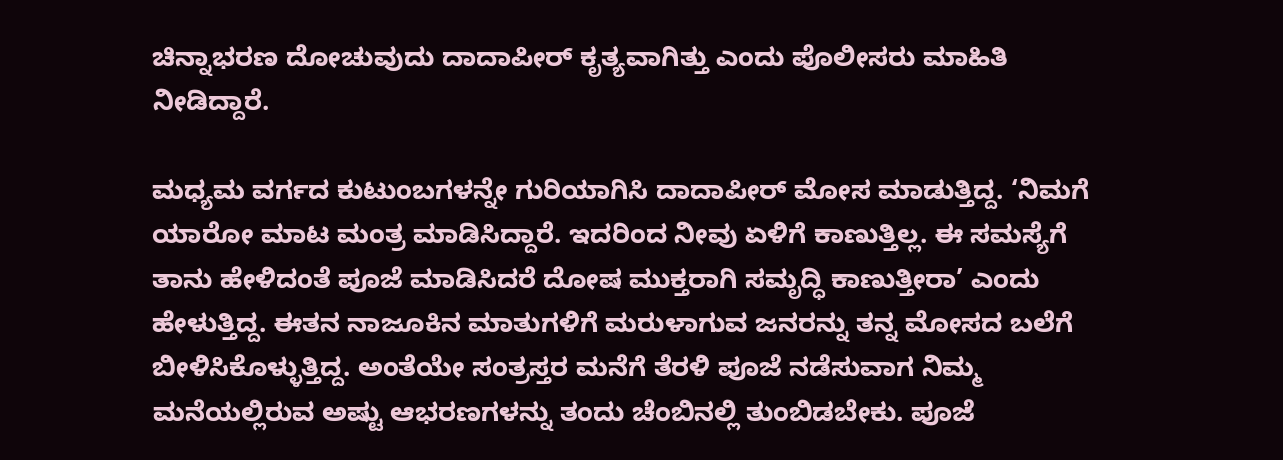ಚಿನ್ನಾಭರಣ ದೋಚುವುದು ದಾದಾಪೀರ್ ಕೃತ್ಯವಾಗಿತ್ತು ಎಂದು ಪೊಲೀಸರು ಮಾಹಿತಿ ನೀಡಿದ್ದಾರೆ.

ಮಧ್ಯಮ ವರ್ಗದ ಕುಟುಂಬಗಳನ್ನೇ ಗುರಿಯಾಗಿಸಿ ದಾದಾಪೀರ್ ಮೋಸ ಮಾಡುತ್ತಿದ್ದ. ‘ನಿಮಗೆ ಯಾರೋ ಮಾಟ ಮಂತ್ರ ಮಾಡಿಸಿದ್ದಾರೆ. ಇದರಿಂದ ನೀವು ಏಳಿಗೆ ಕಾಣುತ್ತಿಲ್ಲ. ಈ ಸಮಸ್ಯೆಗೆ ತಾನು ಹೇಳಿದಂತೆ ಪೂಜೆ ಮಾಡಿಸಿದರೆ ದೋಷ ಮುಕ್ತರಾಗಿ ಸಮೃದ್ಧಿ ಕಾಣುತ್ತೀರಾ’ ಎಂದು ಹೇಳುತ್ತಿದ್ದ. ಈತನ ನಾಜೂಕಿನ ಮಾತುಗಳಿಗೆ ಮರುಳಾಗುವ ಜನರನ್ನು ತನ್ನ ಮೋಸದ ಬಲೆಗೆ ಬೀಳಿಸಿಕೊಳ್ಳುತ್ತಿದ್ದ. ಅಂತೆಯೇ ಸಂತ್ರಸ್ತರ ಮನೆಗೆ ತೆರಳಿ ಪೂಜೆ ನಡೆಸುವಾಗ ನಿಮ್ಮ ಮನೆಯಲ್ಲಿರುವ ಅಷ್ಟು ಆಭರಣಗಳನ್ನು ತಂದು ಚೆಂಬಿನಲ್ಲಿ ತುಂಬಿಡಬೇಕು. ಪೂಜೆ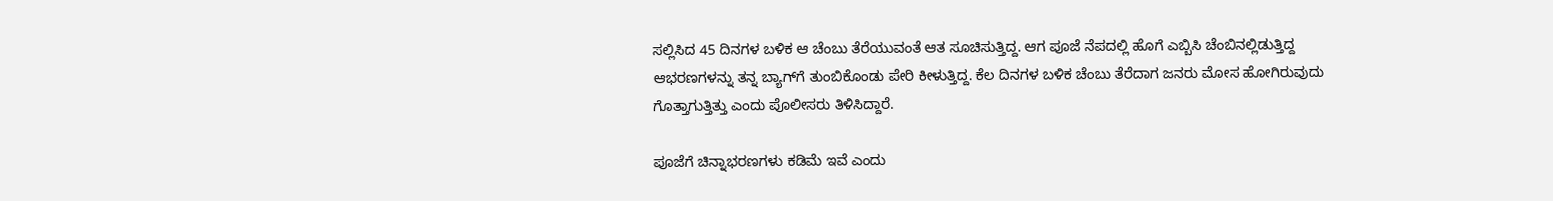ಸಲ್ಲಿಸಿದ 45 ದಿನಗಳ ಬಳಿಕ ಆ ಚೆಂಬು ತೆರೆಯುವಂತೆ ಆತ ಸೂಚಿಸುತ್ತಿದ್ದ. ಆಗ ಪೂಜೆ ನೆಪದಲ್ಲಿ ಹೊಗೆ ಎಬ್ಬಿಸಿ ಚೆಂಬಿನಲ್ಲಿಡುತ್ತಿದ್ದ ಆಭರಣಗಳನ್ನು ತನ್ನ ಬ್ಯಾಗ್‌ಗೆ ತುಂಬಿಕೊಂಡು ಪೇರಿ ಕೀಳುತ್ತಿದ್ದ. ಕೆಲ ದಿನಗಳ ಬಳಿಕ ಚೆಂಬು ತೆರೆದಾಗ ಜನರು ಮೋಸ ಹೋಗಿರುವುದು ಗೊತ್ತಾಗುತ್ತಿತ್ತು ಎಂದು ಪೊಲೀಸರು ತಿಳಿಸಿದ್ದಾರೆ.

ಪೂಜೆಗೆ ಚಿನ್ನಾಭರಣಗಳು ಕಡಿಮೆ ಇವೆ ಎಂದು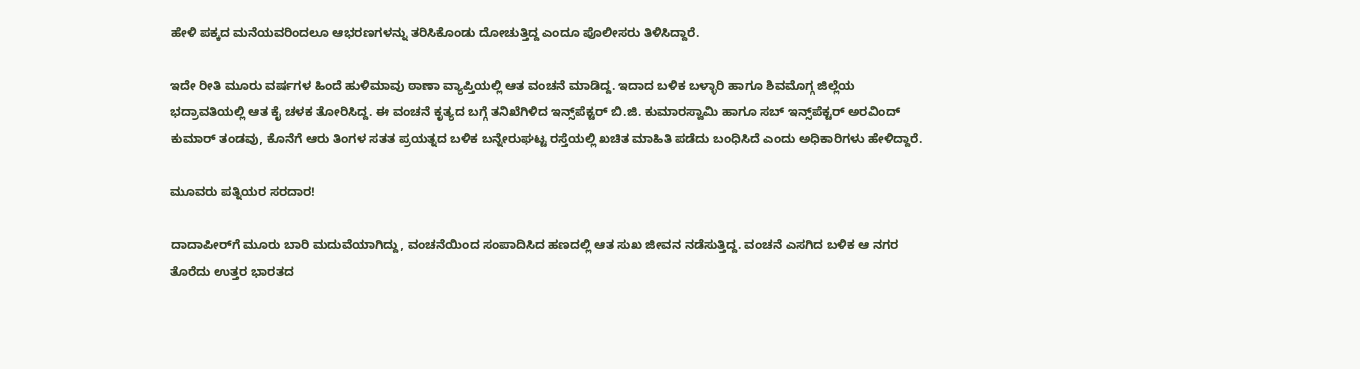ಹೇಳಿ ಪಕ್ಕದ ಮನೆಯವರಿಂದಲೂ ಆಭರಣಗಳನ್ನು ತರಿಸಿಕೊಂಡು ದೋಚುತ್ತಿದ್ದ ಎಂದೂ ಪೊಲೀಸರು ತಿಳಿಸಿದ್ದಾರೆ.

ಇದೇ ರೀತಿ ಮೂರು ವರ್ಷಗಳ ಹಿಂದೆ ಹುಳಿಮಾವು ಠಾಣಾ ವ್ಯಾಪ್ತಿಯಲ್ಲಿ ಆತ ವಂಚನೆ ಮಾಡಿದ್ದ. ಇದಾದ ಬಳಿಕ ಬಳ್ಳಾರಿ ಹಾಗೂ ಶಿವಮೊಗ್ಗ ಜಿಲ್ಲೆಯ ಭದ್ರಾವತಿಯಲ್ಲಿ ಆತ ಕೈ ಚಳಕ ತೋರಿಸಿದ್ದ. ಈ ವಂಚನೆ ಕೃತ್ಯದ ಬಗ್ಗೆ ತನಿಖೆಗಿಳಿದ ಇನ್ಸ್‌ಪೆಕ್ಟರ್ ಬಿ.ಜಿ. ಕುಮಾರಸ್ವಾಮಿ ಹಾಗೂ ಸಬ್ ಇನ್ಸ್‌ಪೆಕ್ಟರ್ ಅರವಿಂದ್ ಕುಮಾರ್ ತಂಡವು, ಕೊನೆಗೆ ಆರು ತಿಂಗಳ ಸತತ ಪ್ರಯತ್ನದ ಬಳಿಕ ಬನ್ನೇರುಘಟ್ಟ ರಸ್ತೆಯಲ್ಲಿ ಖಚಿತ ಮಾಹಿತಿ ಪಡೆದು ಬಂಧಿಸಿದೆ ಎಂದು ಅಧಿಕಾರಿಗಳು ಹೇಳಿದ್ದಾರೆ.

ಮೂವರು ಪತ್ನಿಯರ ಸರದಾರ!

ದಾದಾಪೀರ್‌ಗೆ ಮೂರು ಬಾರಿ ಮದುವೆಯಾಗಿದ್ದು, ವಂಚನೆಯಿಂದ ಸಂಪಾದಿಸಿದ ಹಣದಲ್ಲಿ ಆತ ಸುಖ ಜೀವನ ನಡೆಸುತ್ತಿದ್ದ. ವಂಚನೆ ಎಸಗಿದ ಬಳಿಕ ಆ ನಗರ ತೊರೆದು ಉತ್ತರ ಭಾರತದ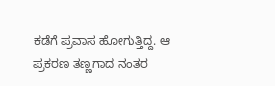ಕಡೆಗೆ ಪ್ರವಾಸ ಹೋಗುತ್ತಿದ್ದ. ಆ ಪ್ರಕರಣ ತಣ್ಣಗಾದ ನಂತರ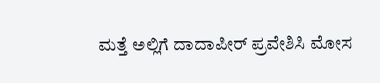ಮತ್ತೆ ಅಲ್ಲಿಗೆ ದಾದಾಪೀರ್ ಪ್ರವೇಶಿಸಿ ಮೋಸ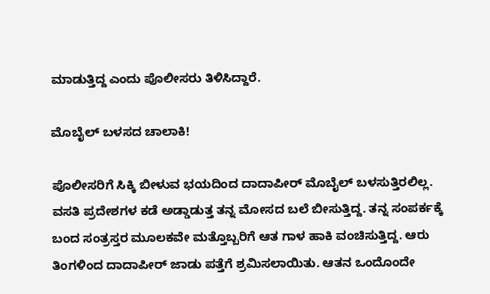ಮಾಡುತ್ತಿದ್ದ ಎಂದು ಪೊಲೀಸರು ತಿಳಿಸಿದ್ದಾರೆ.

ಮೊಬೈಲ್ ಬಳಸದ ಚಾಲಾಕಿ!

ಪೊಲೀಸರಿಗೆ ಸಿಕ್ಕಿ ಬೀಳುವ ಭಯದಿಂದ ದಾದಾಪೀರ್‌ ಮೊಬೈಲ್ ಬಳಸುತ್ತಿರಲಿಲ್ಲ. ವಸತಿ ಪ್ರದೇಶಗಳ ಕಡೆ ಅಡ್ಡಾಡುತ್ತ ತನ್ನ ಮೋಸದ ಬಲೆ ಬೀಸುತ್ತಿದ್ದ. ತನ್ನ ಸಂಪರ್ಕಕ್ಕೆ ಬಂದ ಸಂತ್ರಸ್ತರ ಮೂಲಕವೇ ಮತ್ತೊಬ್ಬರಿಗೆ ಆತ ಗಾಳ ಹಾಕಿ ವಂಚಿಸುತ್ತಿದ್ದ. ಆರು ತಿಂಗಳಿಂದ ದಾದಾಪೀರ್ ಜಾಡು ಪತ್ತೆಗೆ ಶ್ರಮಿಸಲಾಯಿತು. ಆತನ ಒಂದೊಂದೇ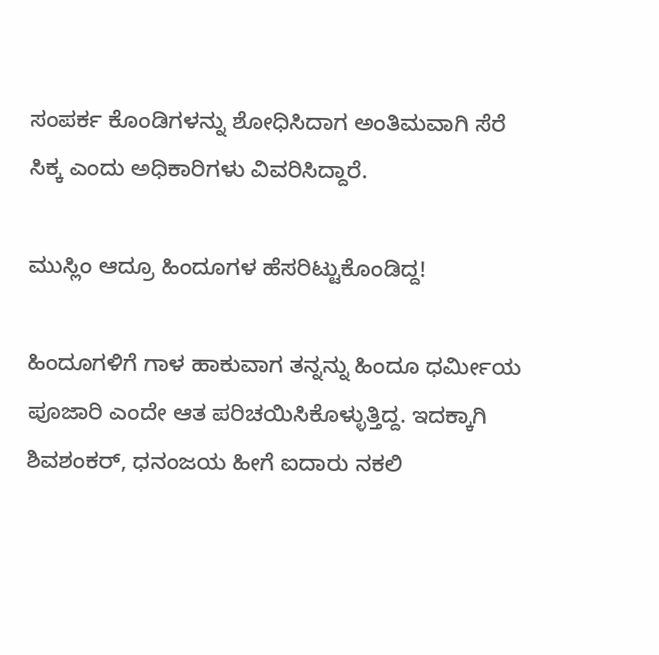ಸಂಪರ್ಕ ಕೊಂಡಿಗಳನ್ನು ಶೋಧಿಸಿದಾಗ ಅಂತಿಮವಾಗಿ ಸೆರೆ ಸಿಕ್ಕ ಎಂದು ಅಧಿಕಾರಿಗಳು ವಿವರಿಸಿದ್ದಾರೆ.

ಮುಸ್ಲಿಂ ಆದ್ರೂ ಹಿಂದೂಗಳ ಹೆಸರಿಟ್ಟುಕೊಂಡಿದ್ದ!

ಹಿಂದೂಗಳಿಗೆ ಗಾಳ ಹಾಕುವಾಗ ತನ್ನನ್ನು ಹಿಂದೂ ಧರ್ಮೀಯ ಪೂಜಾರಿ ಎಂದೇ ಆತ ಪರಿಚಯಿಸಿಕೊಳ್ಳುತ್ತಿದ್ದ. ಇದಕ್ಕಾಗಿ ಶಿವಶಂಕರ್‌, ಧನಂಜಯ ಹೀಗೆ ಐದಾರು ನಕಲಿ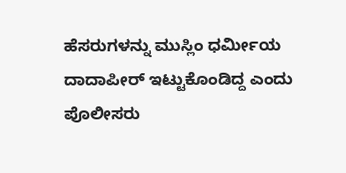ಹೆಸರುಗಳನ್ನು ಮುಸ್ಲಿಂ ಧರ್ಮೀಯ ದಾದಾಪೀರ್ ಇಟ್ಟುಕೊಂಡಿದ್ದ ಎಂದು ಪೊಲೀಸರು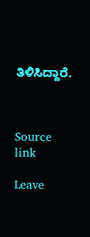ತಿಳಿಸಿದ್ದಾರೆ.



Source link

Leave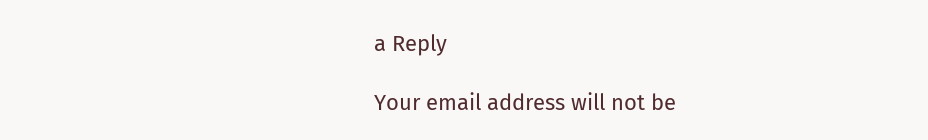a Reply

Your email address will not be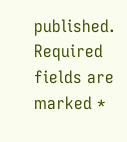published. Required fields are marked *